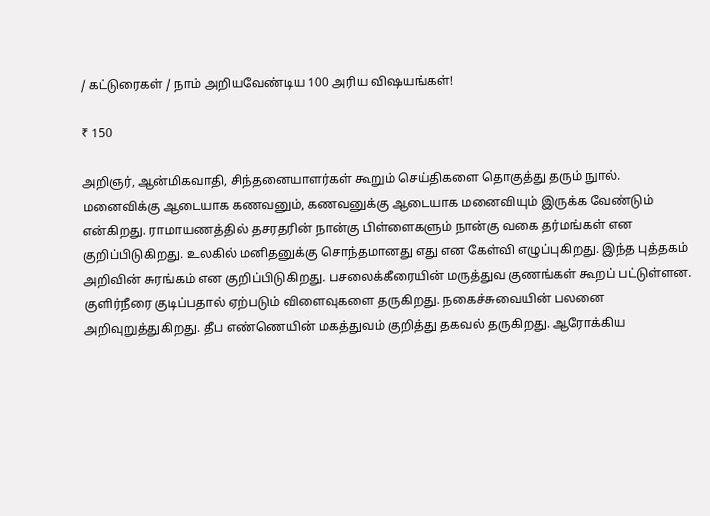/ கட்டுரைகள் / நாம் அறியவேண்டிய 100 அரிய விஷயங்கள்!

₹ 150

அறிஞர், ஆன்மிகவாதி, சிந்தனையாளர்கள் கூறும் செய்திகளை தொகுத்து தரும் நுால். மனைவிக்கு ஆடையாக கணவனும், கணவனுக்கு ஆடையாக மனைவியும் இருக்க வேண்டும் என்கிறது. ராமாயணத்தில் தசரதரின் நான்கு பிள்ளைகளும் நான்கு வகை தர்மங்கள் என குறிப்பிடுகிறது. உலகில் மனிதனுக்கு சொந்தமானது எது என கேள்வி எழுப்புகிறது. இந்த புத்தகம் அறிவின் சுரங்கம் என குறிப்பிடுகிறது. பசலைக்கீரையின் மருத்துவ குணங்கள் கூறப் பட்டுள்ளன. குளிர்நீரை குடிப்பதால் ஏற்படும் விளைவுகளை தருகிறது. நகைச்சுவையின் பலனை அறிவுறுத்துகிறது. தீப எண்ணெயின் மகத்துவம் குறித்து தகவல் தருகிறது. ஆரோக்கிய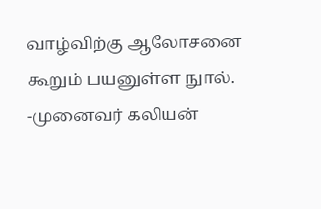வாழ்விற்கு ஆலோசனை கூறும் பயனுள்ள நுால். -முனைவர் கலியன்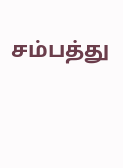சம்பத்து